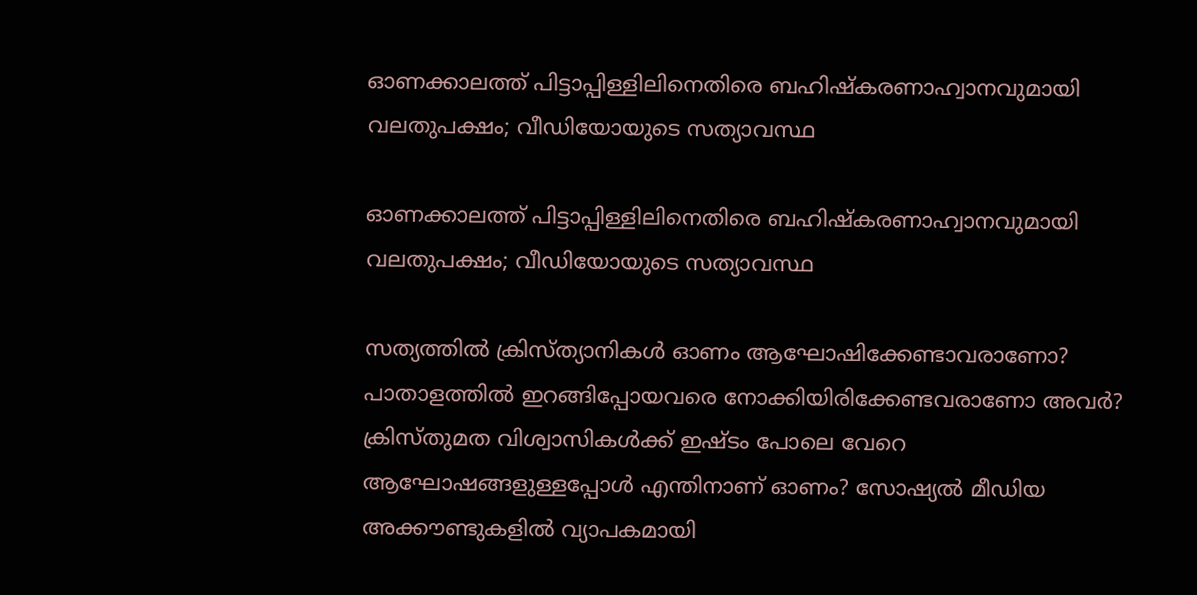ഓണക്കാലത്ത് പിട്ടാപ്പിള്ളിലിനെതിരെ ബഹിഷ്കരണാഹ്വാനവുമായി വലതുപക്ഷം; വീഡിയോയുടെ സത്യാവസ്ഥ

ഓണക്കാലത്ത് പിട്ടാപ്പിള്ളിലിനെതിരെ ബഹിഷ്കരണാഹ്വാനവുമായി വലതുപക്ഷം; വീഡിയോയുടെ സത്യാവസ്ഥ

സത്യത്തില്‍ ക്രിസ്ത്യാനികള്‍ ഓണം ആഘോഷിക്കേണ്ടാവരാണോ? പാതാളത്തില്‍ ഇറങ്ങിപ്പോയവരെ നോക്കിയിരിക്കേണ്ടവരാണോ അവര്‍? ക്രിസ്തുമത വിശ്വാസികള്‍ക്ക് ഇഷ്ടം പോലെ വേറെ ആഘോഷങ്ങളുള്ളപ്പോള്‍ എന്തിനാണ് ഓണം? സോഷ്യല്‍ മീഡിയ അക്കൗണ്ടുകളില്‍ വ്യാപകമായി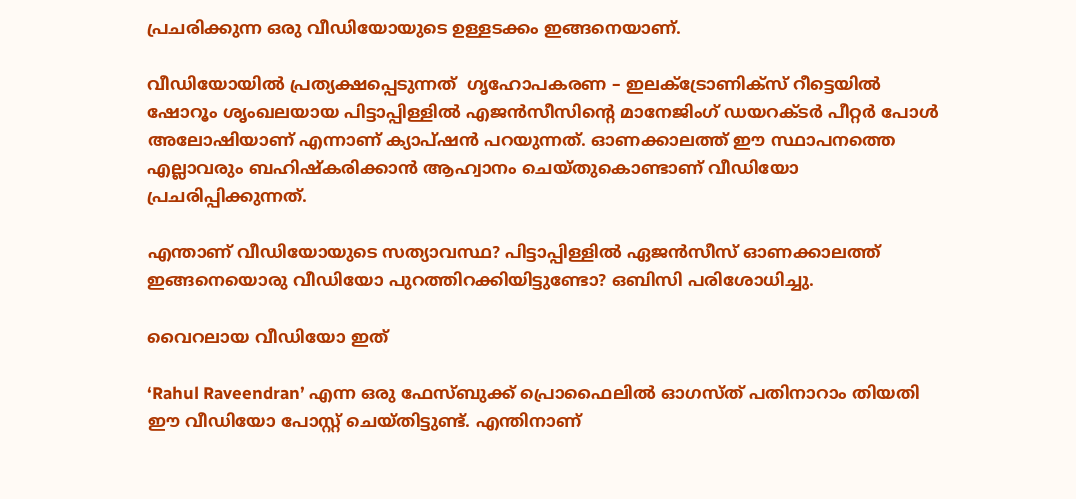പ്രചരിക്കുന്ന ഒരു വീഡിയോയുടെ ഉള്ളടക്കം ഇങ്ങനെയാണ്.

വീഡിയോയില്‍ പ്രത്യക്ഷപ്പെടുന്നത്  ഗൃഹോപകരണ – ഇലക്ട്രോണിക്സ് റീട്ടെയിൽ ഷോറൂം ശൃംഖലയായ പിട്ടാപ്പിള്ളില്‍ എജൻസീസിന്റെ മാനേജിംഗ് ഡയറക്ടര്‍ പീറ്റര്‍ പോള്‍ അലോഷിയാണ് എന്നാണ് ക്യാപ്ഷൻ പറയുന്നത്. ഓണക്കാലത്ത് ഈ സ്ഥാപനത്തെ എല്ലാവരും ബഹിഷ്കരിക്കാന്‍ ആഹ്വാനം ചെയ്തുകൊണ്ടാണ് വീഡിയോ പ്രചരിപ്പിക്കുന്നത്.

എന്താണ് വീഡിയോയുടെ സത്യാവസ്ഥ? പിട്ടാപ്പിള്ളില്‍ ഏജന്‍സീസ് ഓണക്കാലത്ത് ഇങ്ങനെയൊരു വീഡിയോ പുറത്തിറക്കിയിട്ടുണ്ടോ? ഒബിസി പരിശോധിച്ചു.

വൈറലായ വീഡിയോ ഇത്

‘Rahul Raveendran’ എന്ന ഒരു ഫേസ്ബുക്ക് പ്രൊഫൈലില്‍ ഓഗസ്ത് പതിനാറാം തിയതി ഈ വീഡിയോ പോസ്റ്റ്‌ ചെയ്തിട്ടുണ്ട്. എന്തിനാണ്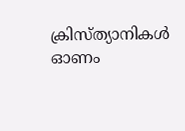ക്രിസ്ത്യാനികള്‍ ഓണം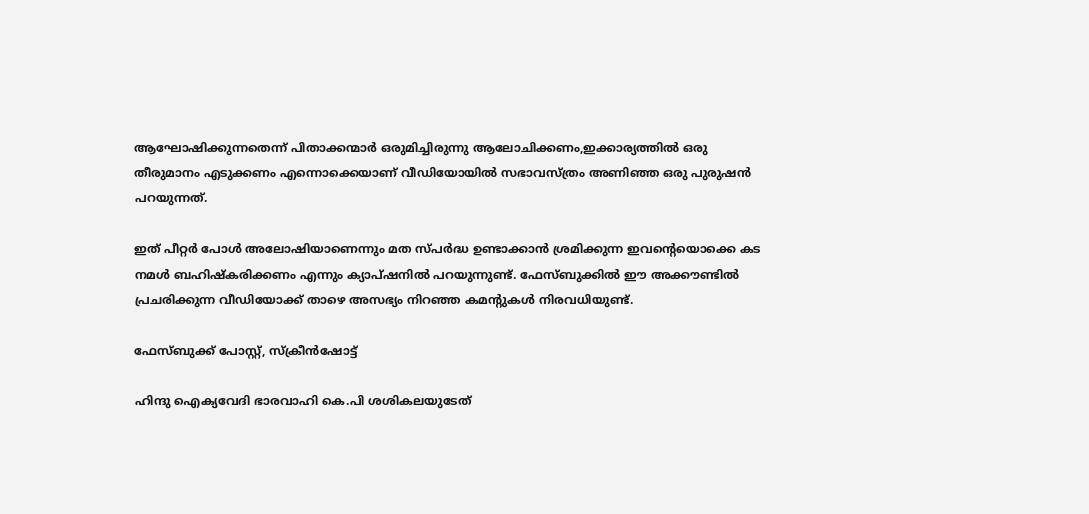ആഘോഷിക്കുന്നതെന്ന് പിതാക്കന്മാര്‍ ഒരുമിച്ചിരുന്നു ആലോചിക്കണം,ഇക്കാര്യത്തില്‍ ഒരു തീരുമാനം എടുക്കണം എന്നൊക്കെയാണ് വീഡിയോയില്‍ സഭാവസ്ത്രം അണിഞ്ഞ ഒരു പുരുഷന്‍ പറയുന്നത്.

ഇത് പീറ്റര്‍ പോള്‍ അലോഷിയാണെന്നും മത സ്പര്‍ദ്ധ ഉണ്ടാക്കാന്‍ ശ്രമിക്കുന്ന ഇവന്റെയൊക്കെ കട നമള്‍ ബഹിഷ്കരിക്കണം എന്നും ക്യാപ്ഷനില്‍ പറയുന്നുണ്ട്. ഫേസ്ബുക്കില്‍ ഈ അക്കൗണ്ടില്‍ പ്രചരിക്കുന്ന വീഡിയോക്ക് താഴെ അസഭ്യം നിറഞ്ഞ കമന്റുകൾ നിരവധിയുണ്ട്.

ഫേസ്ബുക്ക് പോസ്റ്റ്‌, സ്ക്രീന്‍ഷോട്ട്

ഹിന്ദു ഐക്യവേദി ഭാരവാഹി കെ.പി ശശികലയുടേത്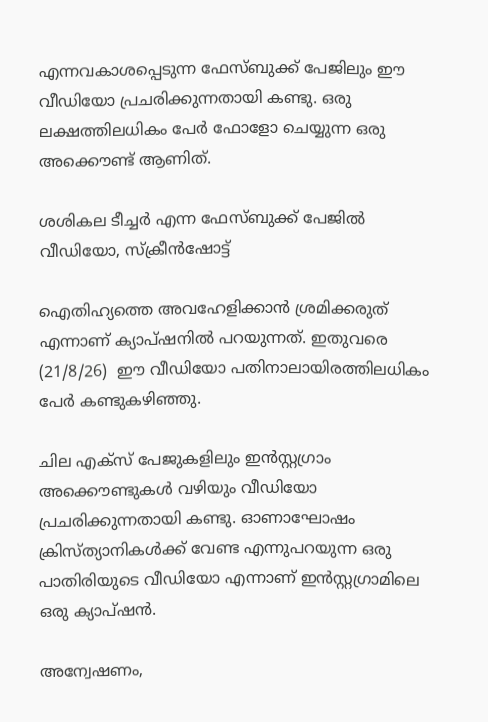എന്നവകാശപ്പെടുന്ന ഫേസ്ബുക്ക് പേജിലും ഈ വീഡിയോ പ്രചരിക്കുന്നതായി കണ്ടു. ഒരു ലക്ഷത്തിലധികം പേര്‍ ഫോളോ ചെയ്യുന്ന ഒരു അക്കൌണ്ട് ആണിത്.

ശശികല ടീച്ചര്‍ എന്ന ഫേസ്ബുക്ക് പേജിൽ വീഡിയോ, സ്ക്രീന്‍ഷോട്ട്

ഐതിഹ്യത്തെ അവഹേളിക്കാന്‍ ശ്രമിക്കരുത് എന്നാണ് ക്യാപ്ഷനില്‍ പറയുന്നത്. ഇതുവരെ (21/8/26)  ഈ വീഡിയോ പതിനാലായിരത്തിലധികം പേര്‍ കണ്ടുകഴിഞ്ഞു.

ചില എക്സ് പേജുകളിലും ഇൻസ്റ്റഗ്രാം അക്കൌണ്ടുകൾ വഴിയും വീഡിയോ പ്രചരിക്കുന്നതായി കണ്ടു. ഓണാഘോഷം ക്രിസ്ത്യാനികള്‍ക്ക് വേണ്ട എന്നുപറയുന്ന ഒരു പാതിരിയുടെ വീഡിയോ എന്നാണ് ഇൻസ്റ്റഗ്രാമിലെ ഒരു ക്യാപ്ഷന്‍.

അന്വേഷണം,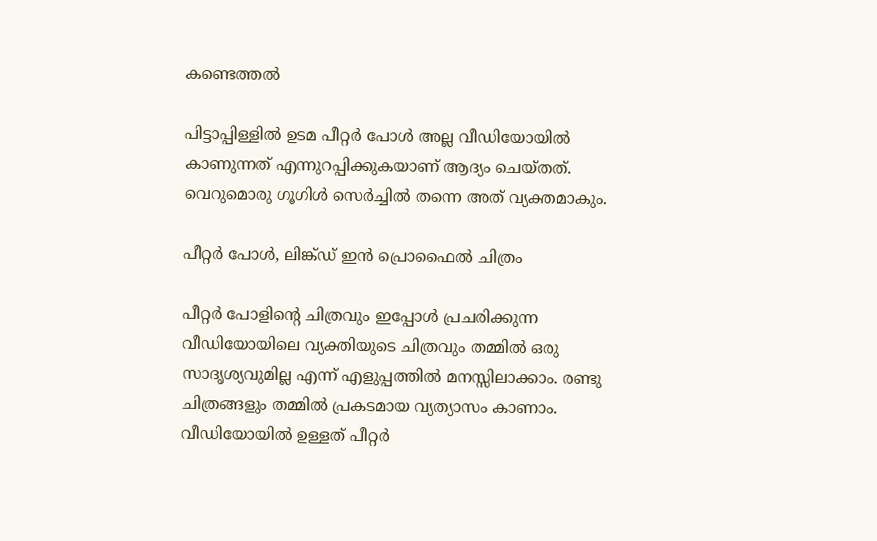കണ്ടെത്തല്‍

പിട്ടാപ്പിള്ളില്‍ ഉടമ പീറ്റര്‍ പോള്‍ അല്ല വീഡിയോയില്‍ കാണുന്നത് എന്നുറപ്പിക്കുകയാണ് ആദ്യം ചെയ്തത്. വെറുമൊരു ഗൂഗിള്‍ സെര്‍ച്ചില്‍ തന്നെ അത് വ്യക്തമാകും.

പീറ്റര്‍ പോള്‍, ലിങ്ക്ഡ് ഇന്‍ പ്രൊഫൈല്‍ ചിത്രം

പീറ്റര്‍ പോളിന്റെ ചിത്രവും ഇപ്പോള്‍ പ്രചരിക്കുന്ന വീഡിയോയിലെ വ്യക്തിയുടെ ചിത്രവും തമ്മില്‍ ഒരു സാദൃശ്യവുമില്ല എന്ന് എളുപ്പത്തിൽ മനസ്സിലാക്കാം. രണ്ടു ചിത്രങ്ങളും തമ്മില്‍ പ്രകടമായ വ്യത്യാസം കാണാം. വീഡിയോയില്‍ ഉള്ളത് പീറ്റര്‍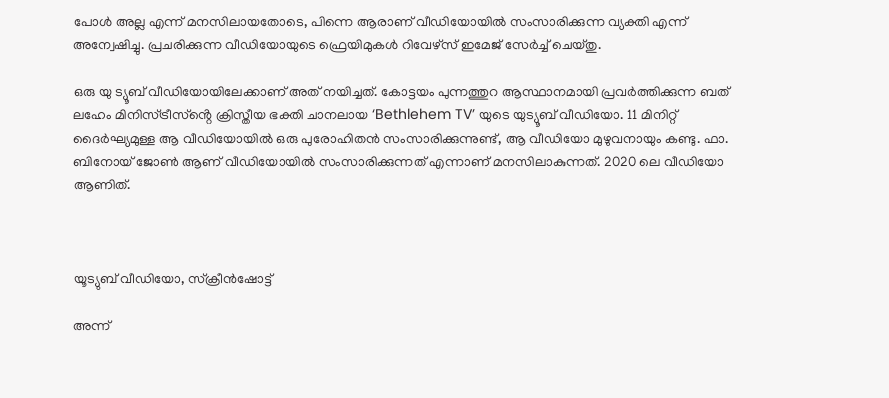പോള്‍ അല്ല എന്ന് മനസിലായതോടെ, പിന്നെ ആരാണ് വീഡിയോയില്‍ സംസാരിക്കുന്ന വ്യക്തി എന്ന് അന്വേഷിച്ചു. പ്രചരിക്കുന്ന വീഡിയോയുടെ ഫ്രെയിമുകൾ റിവേഴ്സ് ഇമേജ് സേര്‍ച്ച്‌ ചെയ്തു.

ഒരു യു ട്യൂബ് വീഡിയോയിലേക്കാണ് അത് നയിച്ചത്. കോട്ടയം പുന്നത്തുറ ആസ്ഥാനമായി പ്രവർത്തിക്കുന്ന ബത് ലഹേം മിനിസ്ട്രീസ്ൻ്റെ ക്രിസ്തീയ ഭക്തി ചാനലായ ‘Bethlehem TV’ യുടെ യുട്യൂബ് വീഡിയോ. 11 മിനിറ്റ് ദൈര്‍ഘ്യമുള്ള ആ വീഡിയോയില്‍ ഒരു പുരോഹിതന്‍ സംസാരിക്കുന്നുണ്ട്, ആ വീഡിയോ മുഴുവനായും കണ്ടു. ഫാ. ബിനോയ്‌ ജോണ്‍ ആണ് വീഡിയോയില്‍ സംസാരിക്കുന്നത് എന്നാണ് മനസിലാകുന്നത്. 2020 ലെ വീഡിയോ ആണിത്.



യൂട്യുബ് വീഡിയോ, സ്ക്രീന്‍ഷോട്ട്

അന്ന്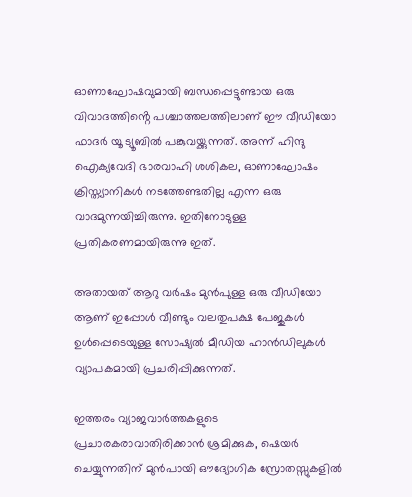ഓണാഘോഷവുമായി ബന്ധപ്പെട്ടുണ്ടായ ഒരു വിവാദത്തിൻ്റെ പശ്ചാത്തലത്തിലാണ് ഈ വീഡിയോ ഫാദര്‍ യൂ ട്യൂബില്‍ പങ്കുവയ്ക്കുന്നത്. അന്ന് ഹിന്ദു ഐക്യവേദി ഭാരവാഹി ശശികല, ഓണാഘോഷം ക്രിസ്ത്യാനികള്‍ നടത്തേണ്ടതില്ല എന്ന ഒരു വാദമുന്നയിച്ചിരുന്നു. ഇതിനോടുള്ള പ്രതികരണമായിരുന്നു ഇത്.

അതായത് ആറു വര്‍ഷം മുന്‍പുള്ള ഒരു വീഡിയോ ആണ് ഇപ്പോള്‍ വീണ്ടും വലതുപക്ഷ പേജുകള്‍ ഉള്‍പ്പെടെയുള്ള സോഷ്യല്‍ മീഡിയ ഹാന്‍ഡിലുകള്‍ വ്യാപകമായി പ്രചരിപ്പിക്കുന്നത്.

ഇത്തരം വ്യാജവാര്‍ത്തകളുടെ പ്രചാരകരാവാതിരിക്കാന്‍ ശ്രമിക്കുക, ഷെയര്‍ ചെയ്യുന്നതിന് മുന്‍പായി ഔദ്യോഗിക സ്രോതസ്സുകളില്‍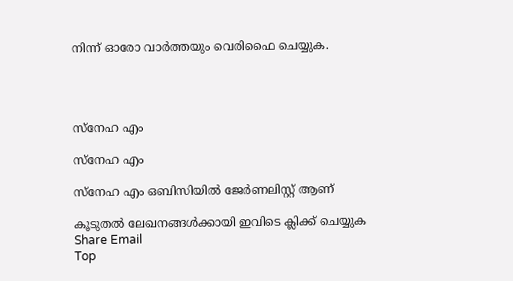നിന്ന് ഓരോ വാർത്തയും വെരിഫൈ ചെയ്യുക.




സ്നേഹ എം

സ്നേഹ എം

സ്നേഹ എം ഒബിസിയില്‍ ജേർണലിസ്റ്റ് ആണ്

കൂടുതൽ ലേഖനങ്ങൾക്കായി ഇവിടെ ക്ലിക്ക് ചെയ്യുക
Share Email
Top